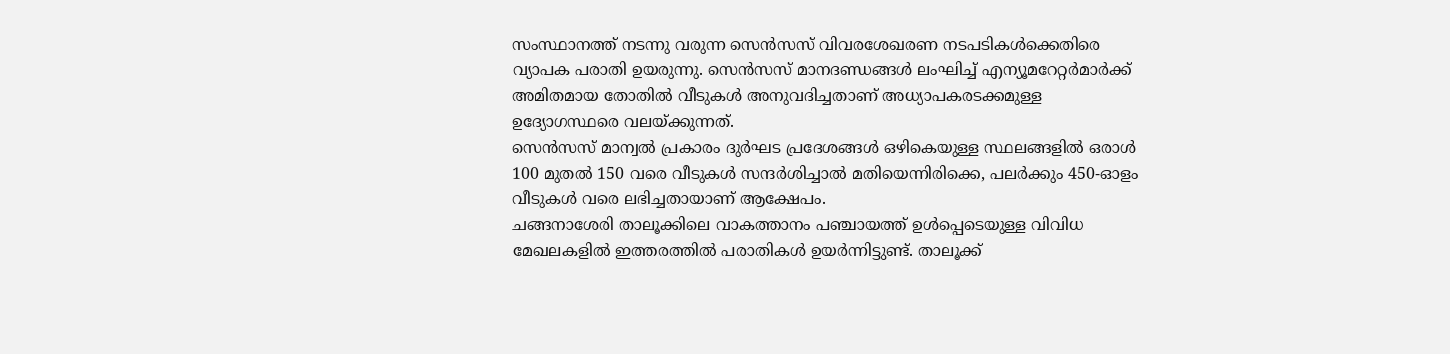സംസ്ഥാനത്ത് നടന്നു വരുന്ന സെൻസസ് വിവരശേഖരണ നടപടികൾക്കെതിരെ വ്യാപക പരാതി ഉയരുന്നു. സെൻസസ് മാനദണ്ഡങ്ങൾ ലംഘിച്ച് എന്യൂമറേറ്റർമാർക്ക് അമിതമായ തോതിൽ വീടുകൾ അനുവദിച്ചതാണ് അധ്യാപകരടക്കമുള്ള ഉദ്യോഗസ്ഥരെ വലയ്ക്കുന്നത്.
സെൻസസ് മാന്വൽ പ്രകാരം ദുർഘട പ്രദേശങ്ങൾ ഒഴികെയുള്ള സ്ഥലങ്ങളിൽ ഒരാൾ 100 മുതൽ 150 വരെ വീടുകൾ സന്ദർശിച്ചാൽ മതിയെന്നിരിക്കെ, പലർക്കും 450-ഓളം വീടുകൾ വരെ ലഭിച്ചതായാണ് ആക്ഷേപം.
ചങ്ങനാശേരി താലൂക്കിലെ വാകത്താനം പഞ്ചായത്ത് ഉൾപ്പെടെയുള്ള വിവിധ മേഖലകളിൽ ഇത്തരത്തിൽ പരാതികൾ ഉയർന്നിട്ടുണ്ട്. താലൂക്ക്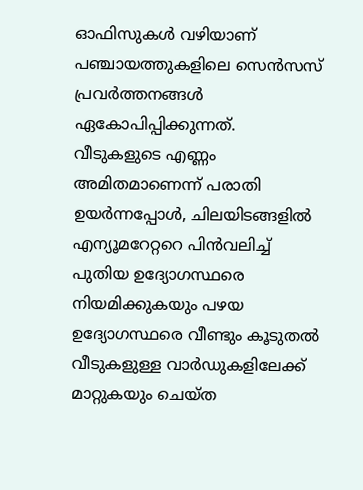ഓഫിസുകൾ വഴിയാണ് പഞ്ചായത്തുകളിലെ സെൻസസ് പ്രവർത്തനങ്ങൾ ഏകോപിപ്പിക്കുന്നത്.
വീടുകളുടെ എണ്ണം അമിതമാണെന്ന് പരാതി ഉയർന്നപ്പോൾ, ചിലയിടങ്ങളിൽ എന്യൂമറേറ്ററെ പിൻവലിച്ച് പുതിയ ഉദ്യോഗസ്ഥരെ നിയമിക്കുകയും പഴയ ഉദ്യോഗസ്ഥരെ വീണ്ടും കൂടുതൽ വീടുകളുള്ള വാർഡുകളിലേക്ക് മാറ്റുകയും ചെയ്ത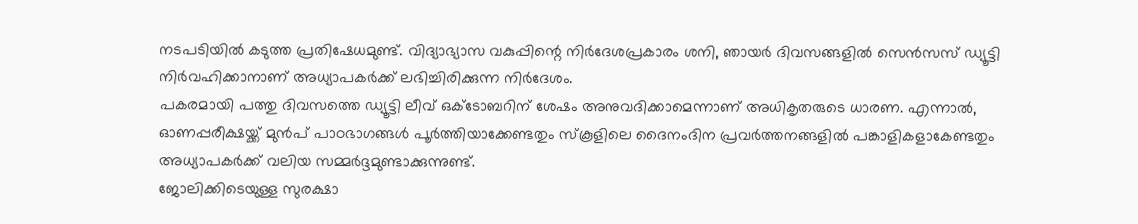നടപടിയിൽ കടുത്ത പ്രതിഷേധമുണ്ട്. വിദ്യാഭ്യാസ വകുപ്പിന്റെ നിർദേശപ്രകാരം ശനി, ഞായർ ദിവസങ്ങളിൽ സെൻസസ് ഡ്യൂട്ടി നിർവഹിക്കാനാണ് അധ്യാപകർക്ക് ലഭിച്ചിരിക്കുന്ന നിർദേശം.
പകരമായി പത്തു ദിവസത്തെ ഡ്യൂട്ടി ലീവ് ഒക്ടോബറിന് ശേഷം അനുവദിക്കാമെന്നാണ് അധികൃതരുടെ ധാരണ. എന്നാൽ, ഓണപ്പരീക്ഷയ്ക്ക് മുൻപ് പാഠഭാഗങ്ങൾ പൂർത്തിയാക്കേണ്ടതും സ്കൂളിലെ ദൈനംദിന പ്രവർത്തനങ്ങളിൽ പങ്കാളികളാകേണ്ടതും അധ്യാപകർക്ക് വലിയ സമ്മർദ്ദമുണ്ടാക്കുന്നുണ്ട്.
ജോലിക്കിടെയുള്ള സുരക്ഷാ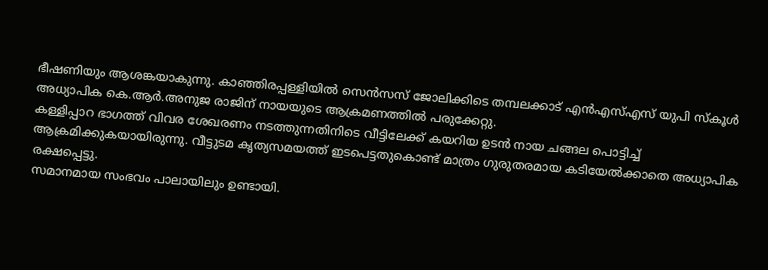ഭീഷണിയും ആശങ്കയാകുന്നു. കാഞ്ഞിരപ്പള്ളിയിൽ സെൻസസ് ജോലിക്കിടെ തമ്പലക്കാട് എൻഎസ്എസ് യുപി സ്കൂൾ അധ്യാപിക കെ.ആർ.അനുജ രാജിന് നായയുടെ ആക്രമണത്തിൽ പരുക്കേറ്റു.
കള്ളിപ്പാറ ഭാഗത്ത് വിവര ശേഖരണം നടത്തുന്നതിനിടെ വീട്ടിലേക്ക് കയറിയ ഉടൻ നായ ചങ്ങല പൊട്ടിച്ച് ആക്രമിക്കുകയായിരുന്നു. വീട്ടുടമ കൃത്യസമയത്ത് ഇടപെട്ടതുകൊണ്ട് മാത്രം ഗുരുതരമായ കടിയേൽക്കാതെ അധ്യാപിക രക്ഷപ്പെട്ടു.
സമാനമായ സംഭവം പാലായിലും ഉണ്ടായി.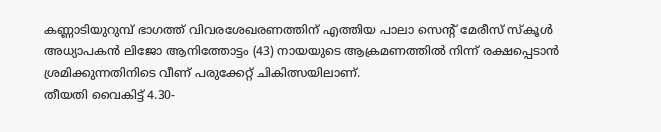കണ്ണാടിയുറുമ്പ് ഭാഗത്ത് വിവരശേഖരണത്തിന് എത്തിയ പാലാ സെന്റ് മേരീസ് സ്കൂൾ അധ്യാപകൻ ലിജോ ആനിത്തോട്ടം (43) നായയുടെ ആക്രമണത്തിൽ നിന്ന് രക്ഷപ്പെടാൻ ശ്രമിക്കുന്നതിനിടെ വീണ് പരുക്കേറ്റ് ചികിത്സയിലാണ്.
തീയതി വൈകിട്ട് 4.30-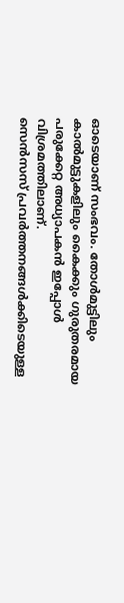ഓടെയാണ് സംഭവം. തോൾമുട്ടിലും കാൽമുട്ടുകളിലും കൈക്കും ഗുരുതരമായ പരുക്കേറ്റ അധ്യാപകൻ ഇപ്പോൾ വിശ്രമത്തിലാണ്.
സെൻസസ് പ്രവർത്തനങ്ങൾക്കിടെയുള്ള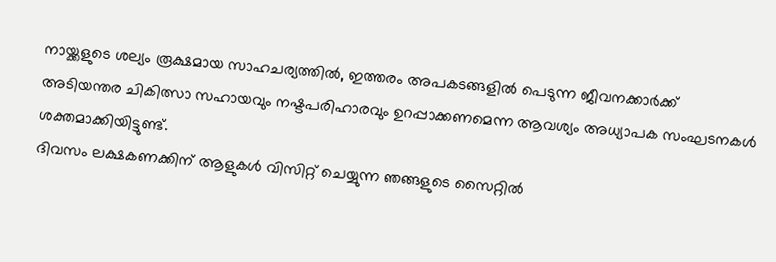നായ്ക്കളുടെ ശല്യം രൂക്ഷമായ സാഹചര്യത്തിൽ, ഇത്തരം അപകടങ്ങളിൽ പെടുന്ന ജീവനക്കാർക്ക് അടിയന്തര ചികിത്സാ സഹായവും നഷ്ടപരിഹാരവും ഉറപ്പാക്കണമെന്ന ആവശ്യം അധ്യാപക സംഘടനകൾ ശക്തമാക്കിയിട്ടുണ്ട്.
ദിവസം ലക്ഷകണക്കിന് ആളുകൾ വിസിറ്റ് ചെയ്യുന്ന ഞങ്ങളുടെ സൈറ്റിൽ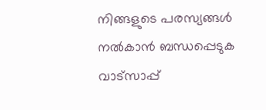നിങ്ങളുടെ പരസ്യങ്ങൾ നൽകാൻ ബന്ധപ്പെടുക വാട്സാപ്പ്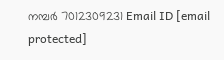നമ്പർ 7012309231 Email ID [email protected]